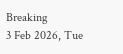Breaking
3 Feb 2026, Tue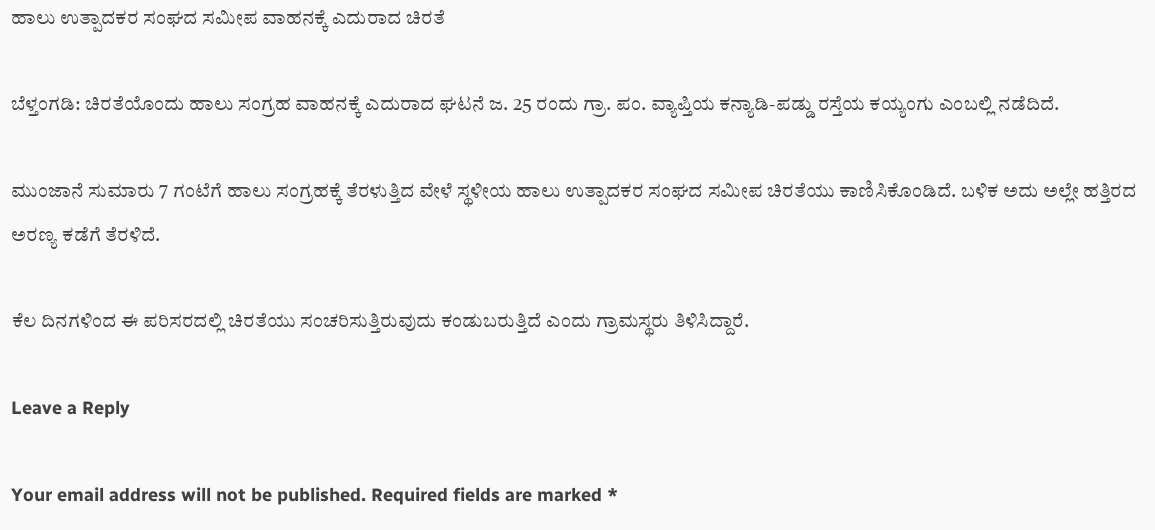ಹಾಲು ಉತ್ಪಾದಕರ ಸಂಘದ ಸಮೀಪ ವಾಹನಕ್ಕೆ ಎದುರಾದ ಚಿರತೆ

ಬೆಳ್ತಂಗಡಿ: ಚಿರತೆಯೊಂದು ಹಾಲು ಸಂಗ್ರಹ ವಾಹನಕ್ಕೆ ಎದುರಾದ ಘಟನೆ ಜ. 25 ರಂದು ಗ್ರಾ. ಪಂ. ವ್ಯಾಪ್ತಿಯ ಕನ್ಯಾಡಿ-ಪಡ್ಡು ರಸ್ತೆಯ ಕಯ್ಯಂಗು ಎಂಬಲ್ಲಿ ನಡೆದಿದೆ.

ಮುಂಜಾನೆ ಸುಮಾರು 7 ಗಂಟೆಗೆ ಹಾಲು ಸಂಗ್ರಹಕ್ಕೆ ತೆರಳುತ್ತಿದ ವೇಳೆ ಸ್ಥಳೀಯ ಹಾಲು ಉತ್ಪಾದಕರ ಸಂಘದ ಸಮೀಪ ಚಿರತೆಯು ಕಾಣಿಸಿಕೊಂಡಿದೆ. ಬಳಿಕ ಅದು ಅಲ್ಲೇ ಹತ್ತಿರದ ಅರಣ್ಯ ಕಡೆಗೆ ತೆರಳಿದೆ.

ಕೆಲ ದಿನಗಳಿಂದ ಈ ಪರಿಸರದಲ್ಲಿ ಚಿರತೆಯು ಸಂಚರಿಸುತ್ತಿರುವುದು ಕಂಡುಬರುತ್ತಿದೆ ಎಂದು ಗ್ರಾಮಸ್ಥರು ತಿಳಿಸಿದ್ದಾರೆ.

Leave a Reply

Your email address will not be published. Required fields are marked *